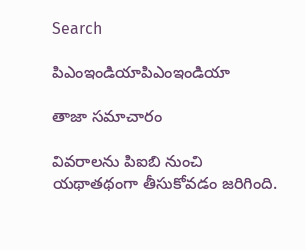Search

పిఎంఇండియాపిఎంఇండియా

తాజా స‌మాచారం

వివరాలను పిఐబి నుంచి యథాతథంగా తీసుకోవడం జరిగింది.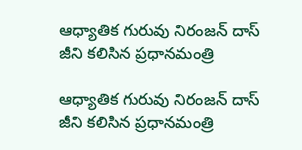ఆధ్యాతిక గురువు నిరంజన్ దాస్ జీని కలిసిన ప్రధానమంత్రి

ఆధ్యాతిక గురువు నిరంజన్ దాస్ జీని కలిసిన ప్రధానమంత్రి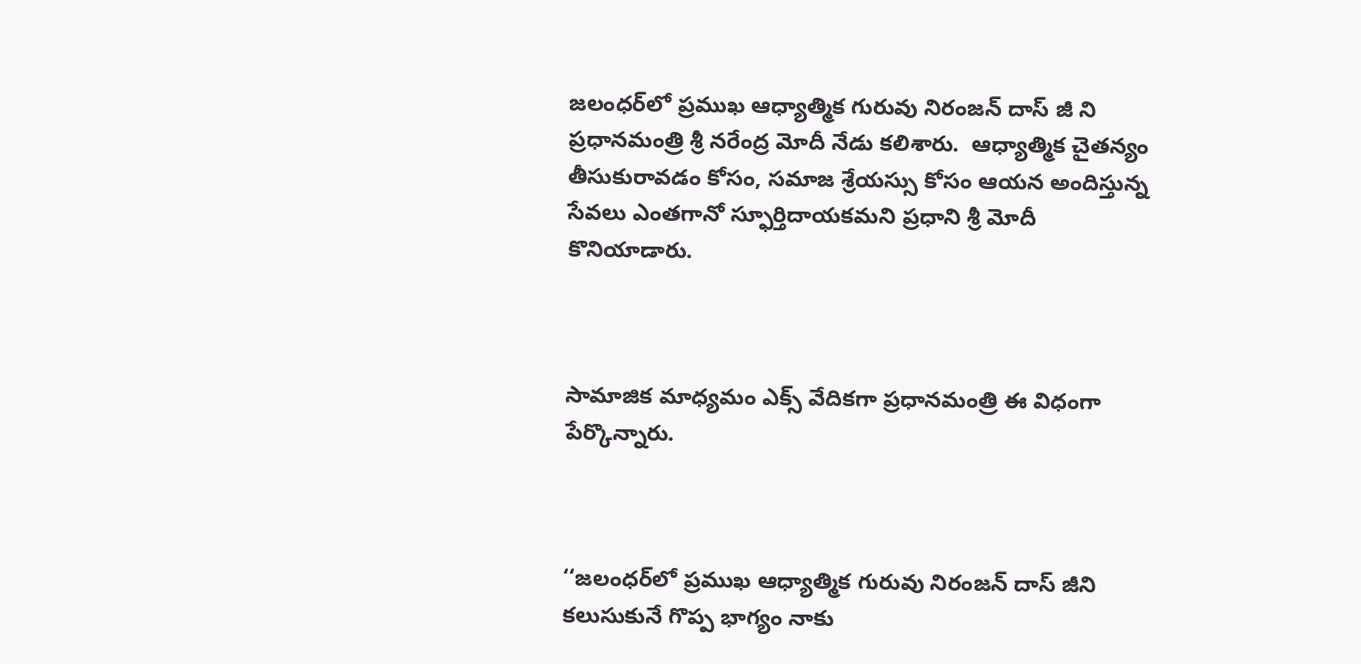జలంధర్‌లో ప్రముఖ ఆధ్యాత్మిక గురువు నిరంజన్ దాస్ జీ ని ప్రధానమంత్రి శ్రీ నరేంద్ర మోదీ నేడు కలిశారు.  ఆధ్యాత్మిక చైతన్యం తీసుకురావడం కోసం, సమాజ శ్రేయస్సు కోసం ఆయన అందిస్తున్న సేవలు ఎంతగానో స్ఫూర్తిదాయకమని ప్రధాని శ్రీ మోదీ కొనియాడారు.



సామాజిక మాధ్యమం ఎక్స్‌ వేదికగా ప్రధానమంత్రి ఈ విధంగా పేర్కొన్నారు.



‘‘జలంధర్‌లో ప్రముఖ ఆధ్యాత్మిక గురువు నిరంజన్ దాస్ జీని కలుసుకునే గొప్ప భాగ్యం నాకు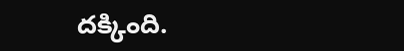దక్కింది.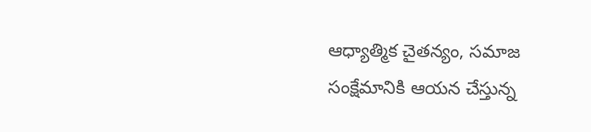ఆధ్యాత్మిక చైతన్యం, సమాజ సంక్షేమానికి ఆయన చేస్తున్న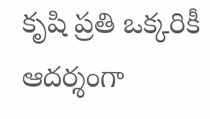కృషి ప్రతి ఒక్కరికీ ఆదర్శంగా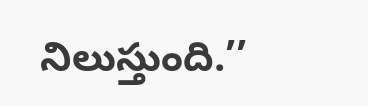నిలుస్తుంది.’’